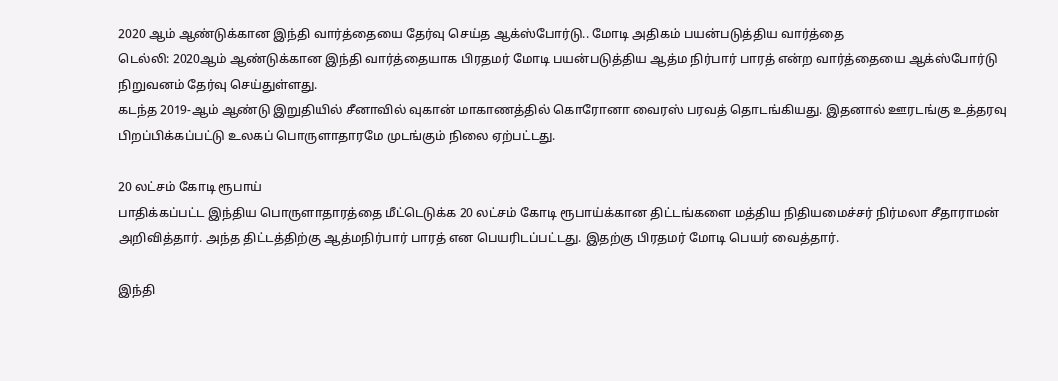2020 ஆம் ஆண்டுக்கான இந்தி வார்த்தையை தேர்வு செய்த ஆக்ஸ்போர்டு.. மோடி அதிகம் பயன்படுத்திய வார்த்தை
டெல்லி: 2020ஆம் ஆண்டுக்கான இந்தி வார்த்தையாக பிரதமர் மோடி பயன்படுத்திய ஆத்ம நிர்பார் பாரத் என்ற வார்த்தையை ஆக்ஸ்போர்டு நிறுவனம் தேர்வு செய்துள்ளது.
கடந்த 2019-ஆம் ஆண்டு இறுதியில் சீனாவில் வுகான் மாகாணத்தில் கொரோனா வைரஸ் பரவத் தொடங்கியது. இதனால் ஊரடங்கு உத்தரவு பிறப்பிக்கப்பட்டு உலகப் பொருளாதாரமே முடங்கும் நிலை ஏற்பட்டது.

20 லட்சம் கோடி ரூபாய்
பாதிக்கப்பட்ட இந்திய பொருளாதாரத்தை மீட்டெடுக்க 20 லட்சம் கோடி ரூபாய்க்கான திட்டங்களை மத்திய நிதியமைச்சர் நிர்மலா சீதாராமன் அறிவித்தார். அந்த திட்டத்திற்கு ஆத்மநிர்பார் பாரத் என பெயரிடப்பட்டது. இதற்கு பிரதமர் மோடி பெயர் வைத்தார்.

இந்தி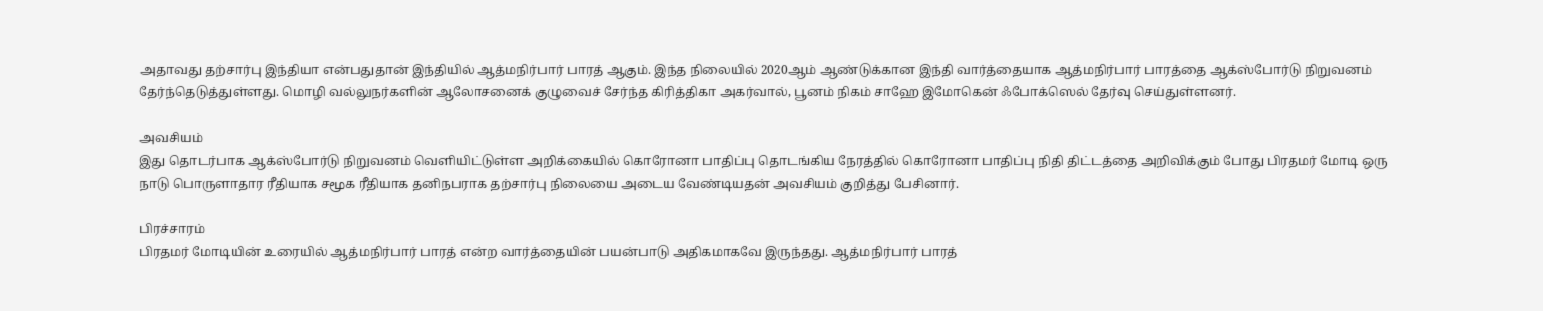அதாவது தற்சார்பு இந்தியா என்பதுதான் இந்தியில் ஆத்மநிர்பார் பாரத் ஆகும். இந்த நிலையில் 2020ஆம் ஆண்டுக்கான இந்தி வார்த்தையாக ஆத்மநிர்பார் பாரத்தை ஆக்ஸ்போர்டு நிறுவனம் தேர்ந்தெடுத்துள்ளது. மொழி வல்லுநர்களின் ஆலோசனைக் குழுவைச் சேர்ந்த கிரித்திகா அகர்வால், பூனம் நிகம் சாஹே இமோகென் ஃபோக்ஸெல் தேர்வு செய்துள்ளனர்.

அவசியம்
இது தொடர்பாக ஆக்ஸ்போர்டு நிறுவனம் வெளியிட்டுள்ள அறிக்கையில் கொரோனா பாதிப்பு தொடங்கிய நேரத்தில் கொரோனா பாதிப்பு நிதி திட்டத்தை அறிவிக்கும் போது பிரதமர் மோடி ஒரு நாடு பொருளாதார ரீதியாக சமூக ரீதியாக தனிநபராக தற்சார்பு நிலையை அடைய வேண்டியதன் அவசியம் குறித்து பேசினார்.

பிரச்சாரம்
பிரதமர் மோடியின் உரையில் ஆத்மநிர்பார் பாரத் என்ற வார்த்தையின் பயன்பாடு அதிகமாகவே இருந்தது. ஆத்மநிர்பார் பாரத்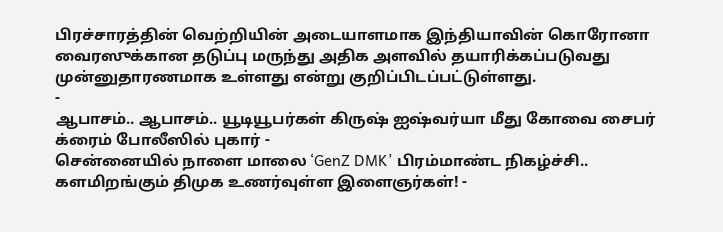பிரச்சாரத்தின் வெற்றியின் அடையாளமாக இந்தியாவின் கொரோனா வைரஸுக்கான தடுப்பு மருந்து அதிக அளவில் தயாரிக்கப்படுவது முன்னுதாரணமாக உள்ளது என்று குறிப்பிடப்பட்டுள்ளது.
-
ஆபாசம்.. ஆபாசம்.. யூடியூபர்கள் கிருஷ் ஐஷ்வர்யா மீது கோவை சைபர் க்ரைம் போலீஸில் புகார் -
சென்னையில் நாளை மாலை ‘GenZ DMK’ பிரம்மாண்ட நிகழ்ச்சி.. களமிறங்கும் திமுக உணர்வுள்ள இளைஞர்கள்! -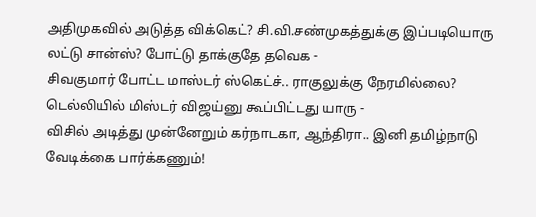அதிமுகவில் அடுத்த விக்கெட்? சி.வி.சண்முகத்துக்கு இப்படியொரு லட்டு சான்ஸ்? போட்டு தாக்குதே தவெக -
சிவகுமார் போட்ட மாஸ்டர் ஸ்கெட்ச்.. ராகுலுக்கு நேரமில்லை? டெல்லியில் மிஸ்டர் விஜய்னு கூப்பிட்டது யாரு -
விசில் அடித்து முன்னேறும் கர்நாடகா, ஆந்திரா.. இனி தமிழ்நாடு வேடிக்கை பார்க்கணும்!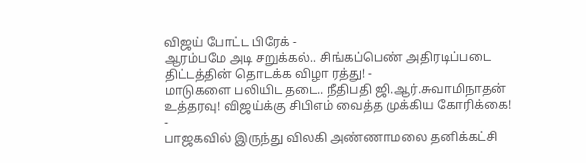விஜய் போட்ட பிரேக் -
ஆரம்பமே அடி சறுக்கல்.. சிங்கப்பெண் அதிரடிப்படை திட்டத்தின் தொடக்க விழா ரத்து! -
மாடுகளை பலியிட தடை.. நீதிபதி ஜி.ஆர்.சுவாமிநாதன் உத்தரவு! விஜய்க்கு சிபிஎம் வைத்த முக்கிய கோரிக்கை! -
பாஜகவில் இருந்து விலகி அண்ணாமலை தனிக்கட்சி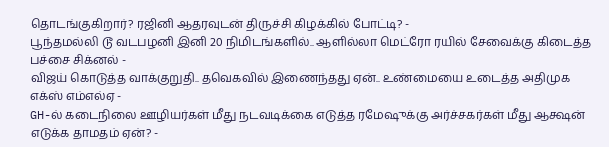தொடங்குகிறார்? ரஜினி ஆதரவுடன் திருச்சி கிழக்கில் போட்டி? -
பூந்தமல்லி டூ வடபழனி இனி 20 நிமிடங்களில்.. ஆளில்லா மெட்ரோ ரயில் சேவைக்கு கிடைத்த பச்சை சிக்னல் -
விஜய் கொடுத்த வாக்குறுதி.. தவெகவில் இணைந்தது ஏன்.. உண்மையை உடைத்த அதிமுக எக்ஸ் எம்எல்ஏ -
GH-ல் கடைநிலை ஊழியர்கள் மீது நடவடிக்கை எடுத்த ரமேஷுக்கு அர்ச்சகர்கள் மீது ஆக்ஷன் எடுக்க தாமதம் ஏன்? -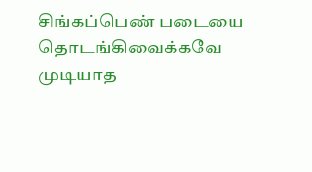சிங்கப்பெண் படையை தொடங்கிவைக்கவே முடியாத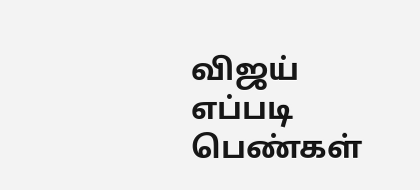விஜய் எப்படி பெண்கள்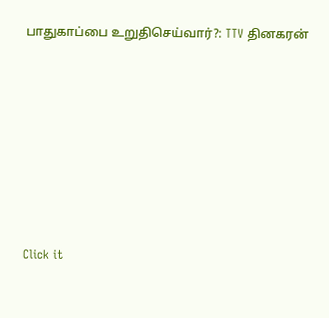பாதுகாப்பை உறுதிசெய்வார்?: TTV தினகரன்












Click it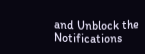and Unblock the Notifications